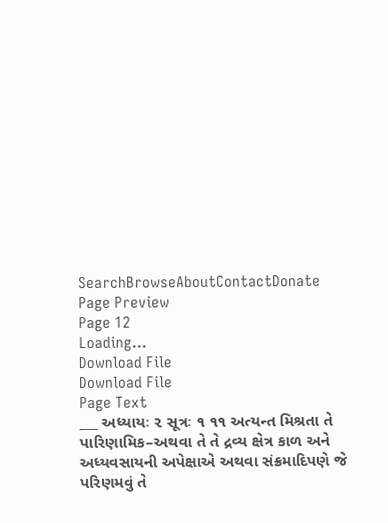SearchBrowseAboutContactDonate
Page Preview
Page 12
Loading...
Download File
Download File
Page Text
___ અધ્યાયઃ ૨ સૂત્રઃ ૧ ૧૧ અત્યન્ત મિશ્રતા તે પારિણામિક–અથવા તે તે દ્રવ્ય ક્ષેત્ર કાળ અને અધ્યવસાયની અપેક્ષાએ અથવા સંક્રમાદિપણે જે પરિણમવું તે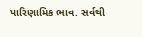પારિણામિક ભાવ. સર્વથી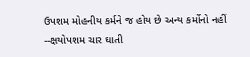ઉપશમ મોહનીય કર્મને જ હોય છે અન્ય કર્મોનો નહીં --ક્ષયોપશમ ચાર ઘાતી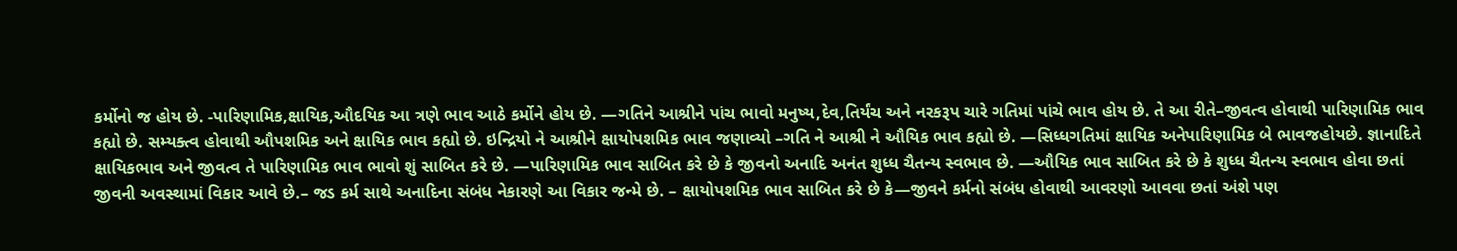કર્મોનો જ હોય છે. -પારિણામિક,ક્ષાયિક,ઔદયિક આ ત્રણે ભાવ આઠે કર્મોને હોય છે. —ગતિને આશ્રીને પાંચ ભાવો મનુષ્ય,દેવ,તિર્યંચ અને નરકરૂપ ચારે ગતિમાં પાંચે ભાવ હોય છે. તે આ રીતે–જીવત્વ હોવાથી પારિણામિક ભાવ કહ્યો છે. સમ્યક્ત્વ હોવાથી ઔપશમિક અને ક્ષાયિક ભાવ કહ્યો છે. ઇન્દ્રિયો ને આશ્રીને ક્ષાયોપશમિક ભાવ જણાવ્યો –ગતિ ને આશ્રી ને ઔયિક ભાવ કહ્યો છે. —સિધ્ધગતિમાં ક્ષાયિક અનેપારિણામિક બે ભાવજહોયછે. જ્ઞાનાદિતે ક્ષાયિકભાવ અને જીવત્વ તે પારિણામિક ભાવ ભાવો શું સાબિત કરે છે. —પારિણામિક ભાવ સાબિત કરે છે કે જીવનો અનાદિ અનંત શુધ્ધ ચૈતન્ય સ્વભાવ છે. —ઔયિક ભાવ સાબિત કરે છે કે શુધ્ધ ચૈતન્ય સ્વભાવ હોવા છતાં જીવની અવસ્થામાં વિકાર આવે છે.– જડ કર્મ સાથે અનાદિના સંબંધ નેકારણે આ વિકાર જન્મે છે. – ક્ષાયોપશમિક ભાવ સાબિત કરે છે કે—જીવને કર્મનો સંબંધ હોવાથી આવરણો આવવા છતાં અંશે પણ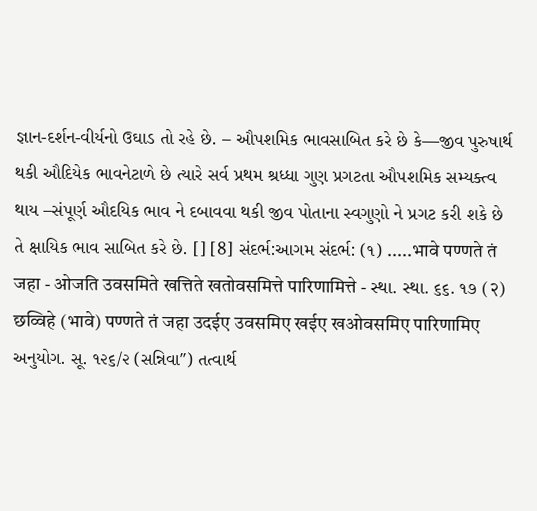જ્ઞાન-દર્શન-વીર્યનો ઉઘાડ તો રહે છે. – ઔપશમિક ભાવસાબિત કરે છે કે—જીવ પુરુષાર્થ થકી ઔદિયેક ભાવનેટાળે છે ત્યારે સર્વ પ્રથમ શ્રધ્ધા ગુણ પ્રગટતા ઔપશમિક સમ્યક્ત્વ થાય –સંપૂર્ણ ઔદયિક ભાવ ને દબાવવા થકી જીવ પોતાના સ્વગુણો ને પ્રગટ કરી શકે છે તે ક્ષાયિક ભાવ સાબિત કરે છે. [] [8] સંદર્ભ:આગમ સંદર્ભ: (૧) .....भावे पण्णते तं जहा - ओजति उवसमिते खत्तिते खतोवसमित्ते पारिणामित्ते - સ્થા. સ્થા. ૬૬. ૧૭ (२) छव्विहे (भावे) पण्णते तं जहा उदईए उवसमिए खईए खओवसमिए पारिणामिए અનુયોગ. સૂ. ૧૨૬/૨ (સન્નિવા′′) તત્વાર્થ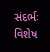સંદર્ભઃ વિશેષ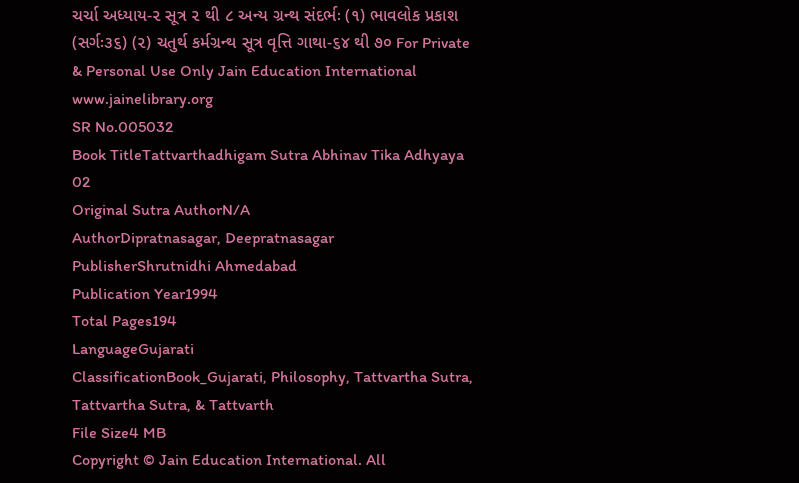ચર્ચા અધ્યાય-૨ સૂત્ર ૨ થી ૮ અન્ય ગ્રન્થ સંદર્ભઃ (૧) ભાવલોક પ્રકાશ (સર્ગઃ૩૬) (૨) ચતુર્થ કર્મગ્રન્થ સૂત્ર વૃત્તિ ગાથા-૬૪ થી ૭૦ For Private & Personal Use Only Jain Education International www.jainelibrary.org
SR No.005032
Book TitleTattvarthadhigam Sutra Abhinav Tika Adhyaya 02
Original Sutra AuthorN/A
AuthorDipratnasagar, Deepratnasagar
PublisherShrutnidhi Ahmedabad
Publication Year1994
Total Pages194
LanguageGujarati
ClassificationBook_Gujarati, Philosophy, Tattvartha Sutra, Tattvartha Sutra, & Tattvarth
File Size4 MB
Copyright © Jain Education International. All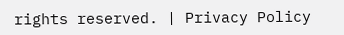rights reserved. | Privacy Policy